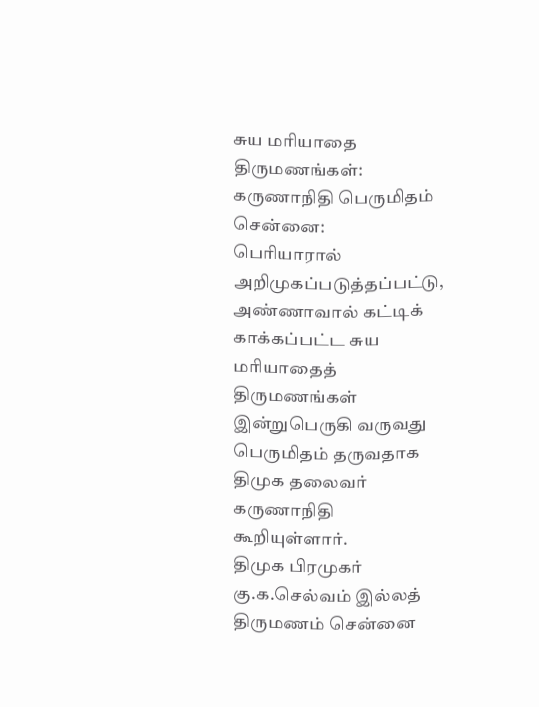சுய மரியாதை திருமணங்கள்: கருணாநிதி பெருமிதம்
சென்னை:
பெரியாரால் அறிமுகப்படுத்தப்பட்டு, அண்ணாவால் கட்டிக் காக்கப்பட்ட சுய மரியாதைத் திருமணங்கள் இன்றுபெருகி வருவது பெருமிதம் தருவதாக திமுக தலைவர் கருணாநிதி கூறியுள்ளார்.
திமுக பிரமுகர் கு.க.செல்வம் இல்லத் திருமணம் சென்னை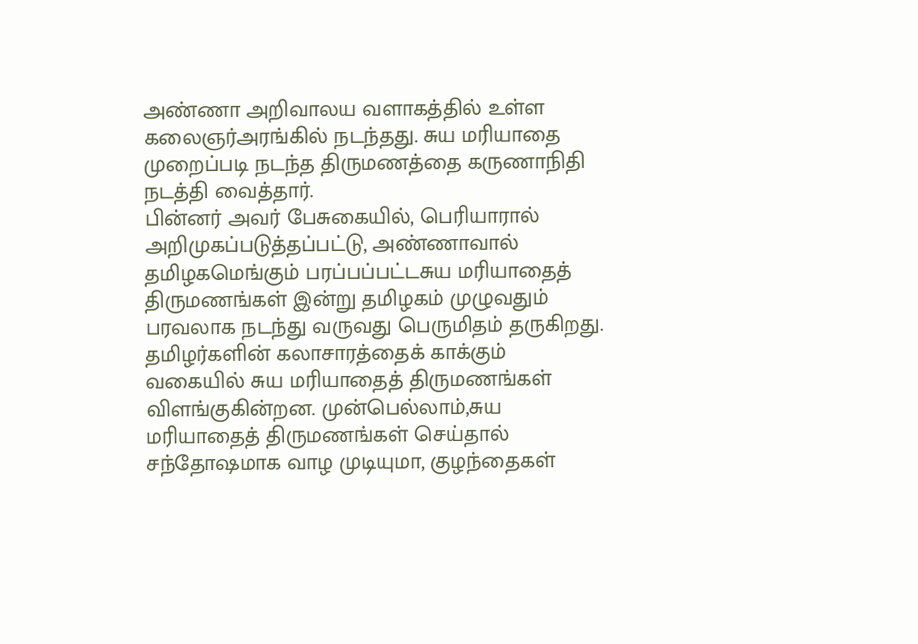அண்ணா அறிவாலய வளாகத்தில் உள்ள கலைஞர்அரங்கில் நடந்தது. சுய மரியாதை முறைப்படி நடந்த திருமணத்தை கருணாநிதி நடத்தி வைத்தார்.
பின்னர் அவர் பேசுகையில், பெரியாரால் அறிமுகப்படுத்தப்பட்டு, அண்ணாவால் தமிழகமெங்கும் பரப்பப்பட்டசுய மரியாதைத் திருமணங்கள் இன்று தமிழகம் முழுவதும் பரவலாக நடந்து வருவது பெருமிதம் தருகிறது.
தமிழர்களின் கலாசாரத்தைக் காக்கும் வகையில் சுய மரியாதைத் திருமணங்கள் விளங்குகின்றன. முன்பெல்லாம்,சுய மரியாதைத் திருமணங்கள் செய்தால் சந்தோஷமாக வாழ முடியுமா, குழந்தைகள்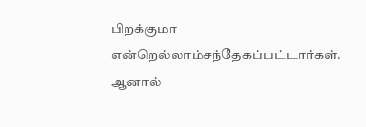பிறக்குமா என்றெல்லாம்சந்தேகப்பட்டார்கள். ஆனால்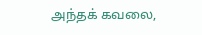அந்தக் கவலை,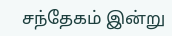சந்தேகம் இன்று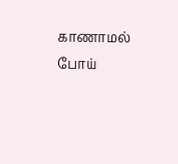காணாமல் போய்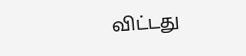விட்டது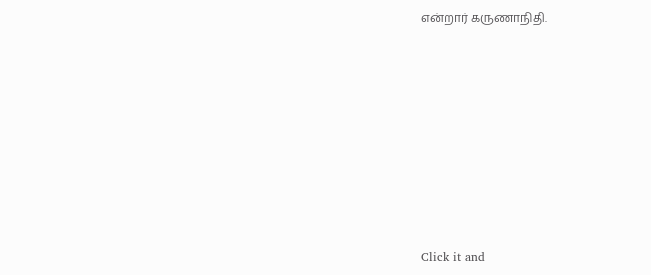என்றார் கருணாநிதி.












Click it and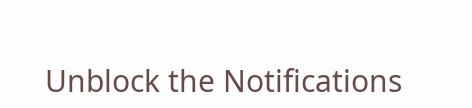Unblock the Notifications